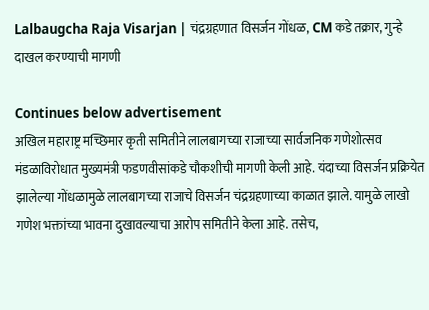Lalbaugcha Raja Visarjan | चंद्रग्रहणात विसर्जन गोंधळ, CM कडे तक्रार, गुन्हे दाखल करण्याची मागणी

Continues below advertisement
अखिल महाराष्ट्र मच्छिमार कृती समितीने लालबागच्या राजाच्या सार्वजनिक गणेशोत्सव मंडळाविरोधात मुख्यमंत्री फडणवीसांकडे चौकशीची मागणी केली आहे. यंदाच्या विसर्जन प्रक्रियेत झालेल्या गोंधळामुळे लालबागच्या राजाचे विसर्जन चंद्रग्रहणाच्या काळात झाले. यामुळे लाखो गणेश भक्तांच्या भावना दुखावल्याचा आरोप समितीने केला आहे. तसेच,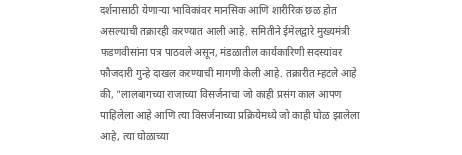दर्शनासाठी येणाऱ्या भाविकांवर मानसिक आणि शारीरिक छळ होत असल्याची तक्रारही करण्यात आली आहे. समितीने ईमेलद्वारे मुख्यमंत्री फडणवीसांना पत्र पाठवले असून, मंडळातील कार्यकारिणी सदस्यांवर फौजदारी गुन्हे दाखल करण्याची मागणी केली आहे. तक्रारीत म्हटले आहे की, "लालबागच्या राजाच्या विसर्जनाचा जो काही प्रसंग काल आपण पाहिलेला आहे आणि त्या विसर्जनाच्या प्रक्रियेमध्ये जो काही घोळ झालेला आहे, त्या घोळाच्या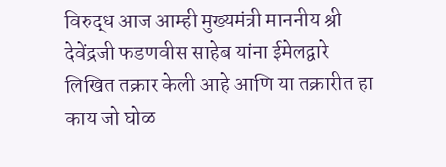विरुद्ध आज आम्ही मुख्यमंत्री माननीय श्री देवेंद्रजी फडणवीस साहेब यांना ईमेलद्वारे लिखित तक्रार केली आहे आणि या तक्रारीत हा काय जो घोळ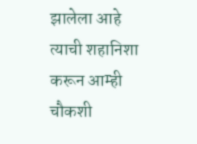झालेला आहे त्याची शहानिशा करून आम्ही चौकशी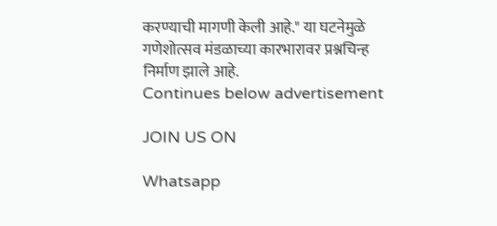करण्याची मागणी केली आहे." या घटनेमुळे गणेशोत्सव मंडळाच्या कारभारावर प्रश्नचिन्ह निर्माण झाले आहे.
Continues below advertisement

JOIN US ON

Whatsapp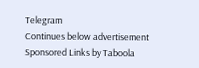Telegram
Continues below advertisement
Sponsored Links by Taboola